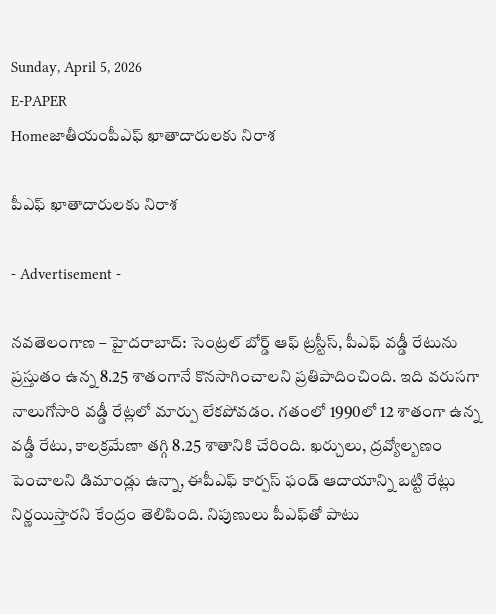Sunday, April 5, 2026
E-PAPER
Homeజాతీయంపీఎఫ్ ఖాతాదారులకు నిరాశ

పీఎఫ్ ఖాతాదారులకు నిరాశ

- Advertisement -

నవతెలంగాణ – హైదరాబాద్: సెంట్రల్ బోర్డ్ ఆఫ్ ట్రస్టీస్, పీఎఫ్ వడ్డీ రేటును ప్రస్తుతం ఉన్న 8.25 శాతంగానే కొనసాగించాలని ప్రతిపాదించింది. ఇది వరుసగా నాలుగోసారి వడ్డీ రేట్లలో మార్పు లేకపోవడం. గతంలో 1990లో 12 శాతంగా ఉన్న వడ్డీ రేటు, కాలక్రమేణా తగ్గి 8.25 శాతానికి చేరింది. ఖర్చులు, ద్రవ్యోల్బణం పెంచాలని డిమాండ్లు ఉన్నా, ఈపీఎఫ్ కార్పస్ ఫండ్ ఆదాయాన్ని బట్టి రేట్లు నిర్ణయిస్తారని కేంద్రం తెలిపింది. నిపుణులు పీఎఫ్‌తో పాటు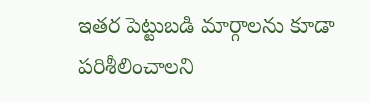ఇతర పెట్టుబడి మార్గాలను కూడా పరిశీలించాలని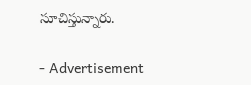సూచిస్తున్నారు.

- Advertisement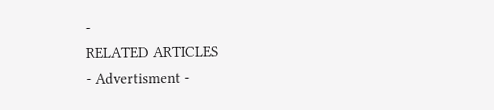-
RELATED ARTICLES
- Advertisment -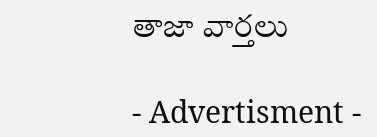తాజా వార్తలు

- Advertisment -